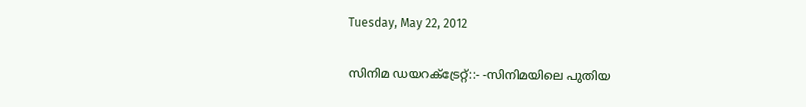Tuesday, May 22, 2012

സിനിമ ഡയറക്ട്രേറ്റ്‌::- -സിനിമയിലെ പുതിയ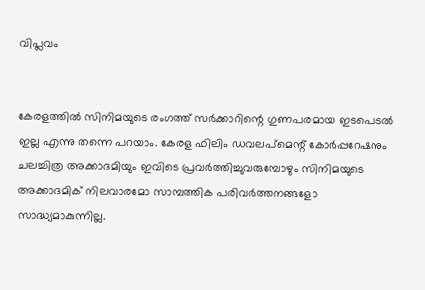വിപ്ലവം


കേരളത്തില്‍ സിനിമയുടെ രംഗത്ത്‌ സര്‍ക്കാറിന്റെ ഗുണപരമായ ഇടപെടല്‍ ഇല്ല എന്നു തന്നെ പറയാം. കേരള ഫിലിം ഡവലപ്‌മെന്റ്‌ കോര്‍പ്പറേഷനും ചലച്ചിത്ര അക്കാദമിയും ഇവിടെ പ്രവര്‍ത്തിച്ചുവരുമ്പോഴും സിനിമയുടെ അക്കാദമിക്‌ നിലവാരമോ സാമ്പത്തിക പരിവര്‍ത്തനങ്ങളോ സാദ്ധ്യമാകുന്നില്ല.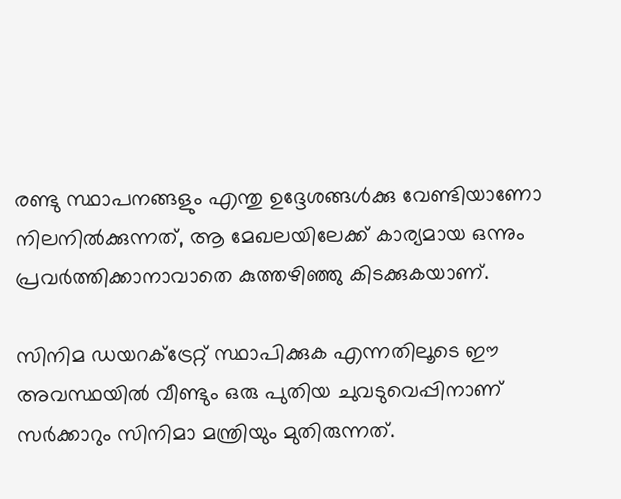രണ്ടു സ്ഥാപനങ്ങളും എന്തു ഉദ്ദേശങ്ങള്‍ക്കു വേണ്ടിയാണോ നിലനില്‍ക്കുന്നത്‌, ആ മേഖലയിലേക്ക്‌ കാര്യമായ ഒന്നും പ്രവര്‍ത്തിക്കാനാവാതെ കുത്തഴിഞ്ഞു കിടക്കുകയാണ്‌.

സിനിമ ഡയറക്ട്രേറ്റ്‌ സ്ഥാപിക്കുക എന്നതിലൂടെ ഈ അവസ്ഥയില്‍ വീണ്ടും ഒരു പുതിയ ചുവടുവെപ്പിനാണ്‌ സര്‍ക്കാറും സിനിമാ മന്ത്രിയും മുതിരുന്നത്‌.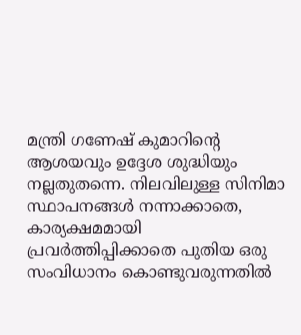മന്ത്രി ഗണേഷ്‌ കുമാറിന്റെ ആശയവും ഉദ്ദേശ ശുദ്ധിയും നല്ലതുതന്നെ. നിലവിലുള്ള സിനിമാ സ്ഥാപനങ്ങള്‍ നന്നാക്കാതെ, കാര്യക്ഷമമായി പ്രവര്‍ത്തിപ്പിക്കാതെ പുതിയ ഒരു സംവിധാനം കൊണ്ടുവരുന്നതില്‍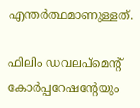എന്തര്‍ത്ഥമാണുള്ളത്‌.

ഫിലിം ഡവലപ്‌മെന്റ്‌ കോര്‍പ്പറേഷന്റേയും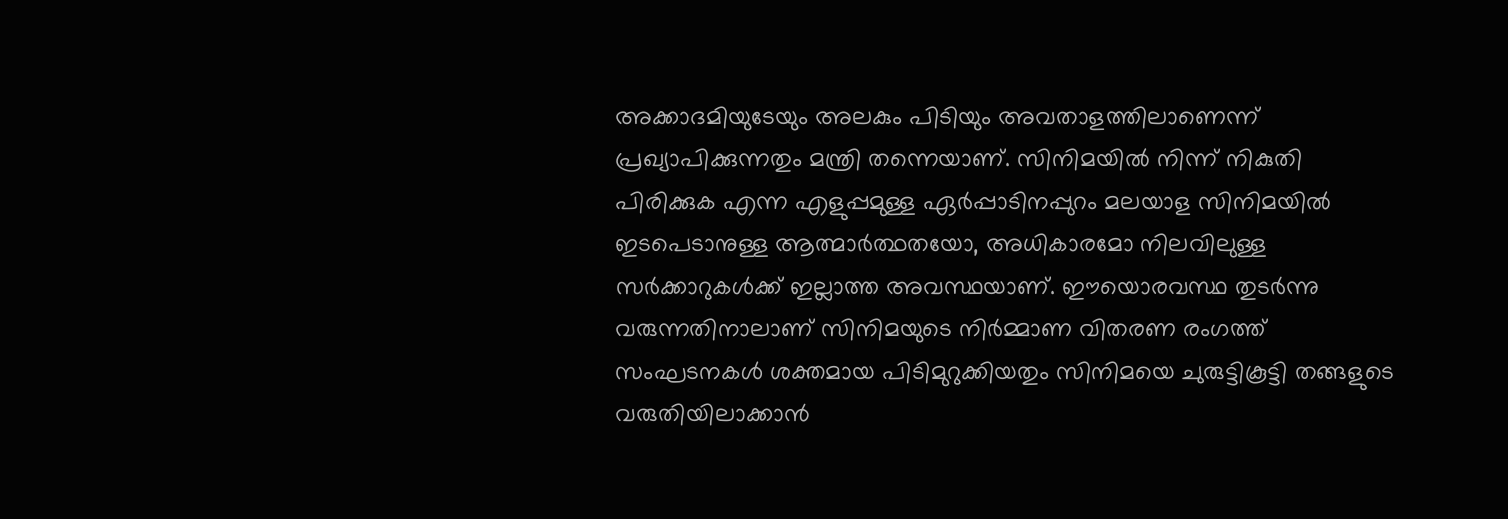അക്കാദമിയുടേയും അലകും പിടിയും അവതാളത്തിലാണെന്ന്‌ പ്രഖ്യാപിക്കുന്നതും മന്ത്രി തന്നെയാണ്‌. സിനിമയില്‍ നിന്ന്‌ നികുതി പിരിക്കുക എന്ന എളുപ്പമുള്ള ഏര്‍പ്പാടിനപ്പുറം മലയാള സിനിമയില്‍ ഇടപെടാനുള്ള ആത്മാര്‍ത്ഥതയോ, അധികാരമോ നിലവിലുള്ള സര്‍ക്കാറുകള്‍ക്ക്‌ ഇല്ലാത്ത അവസ്ഥയാണ്‌. ഈയൊരവസ്ഥ തുടര്‍ന്നു വരുന്നതിനാലാണ്‌ സിനിമയുടെ നിര്‍മ്മാണ വിതരണ രംഗത്ത്‌ സംഘടനകള്‍ ശക്തമായ പിടിമുറുക്കിയതും സിനിമയെ ചുരുട്ടികൂട്ടി തങ്ങളുടെ വരുതിയിലാക്കാന്‍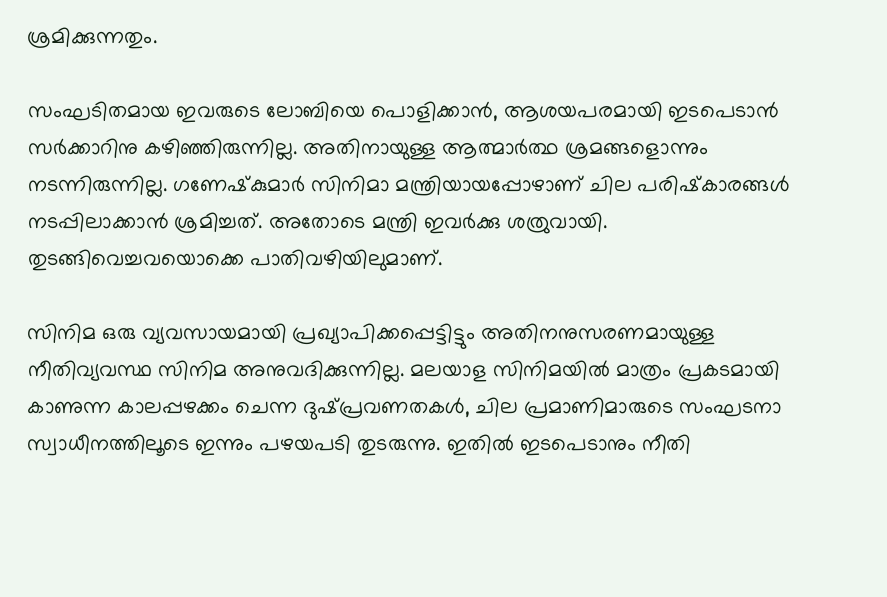ശ്രമിക്കുന്നതും.

സംഘടിതമായ ഇവരുടെ ലോബിയെ പൊളിക്കാന്‍, ആശയപരമായി ഇടപെടാന്‍ സര്‍ക്കാറിനു കഴിഞ്ഞിരുന്നില്ല. അതിനായുള്ള ആത്മാര്‍ത്ഥ ശ്രമങ്ങളൊന്നും നടന്നിരുന്നില്ല. ഗണേഷ്‌കുമാര്‍ സിനിമാ മന്ത്രിയായപ്പോഴാണ്‌ ചില പരിഷ്‌കാരങ്ങള്‍ നടപ്പിലാക്കാന്‍ ശ്രമിച്ചത്‌. അതോടെ മന്ത്രി ഇവര്‍ക്കു ശത്രുവായി. തുടങ്ങിവെച്ചവയൊക്കെ പാതിവഴിയിലുമാണ്‌.

സിനിമ ഒരു വ്യവസായമായി പ്രഖ്യാപിക്കപ്പെട്ടിട്ടും അതിനനുസരണമായുള്ള നീതിവ്യവസ്ഥ സിനിമ അനുവദിക്കുന്നില്ല. മലയാള സിനിമയില്‍ മാത്രം പ്രകടമായി കാണുന്ന കാലപ്പഴക്കം ചെന്ന ദുഷ്‌പ്രവണതകള്‍, ചില പ്രമാണിമാരുടെ സംഘടനാ സ്വാധീനത്തിലൂടെ ഇന്നും പഴയപടി തുടരുന്നു. ഇതില്‍ ഇടപെടാനും നീതി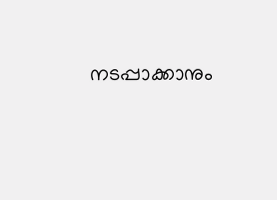നടപ്പാക്കാനും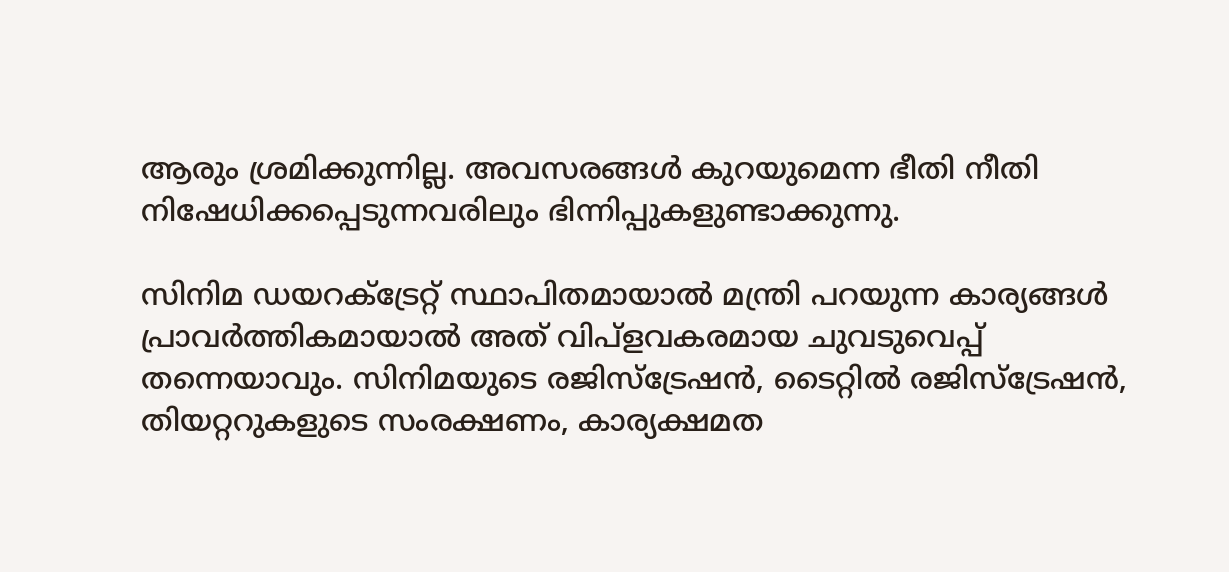ആരും ശ്രമിക്കുന്നില്ല. അവസരങ്ങള്‍ കുറയുമെന്ന ഭീതി നീതി നിഷേധിക്കപ്പെടുന്നവരിലും ഭിന്നിപ്പുകളുണ്ടാക്കുന്നു.

സിനിമ ഡയറക്ട്രേറ്റ്‌ സ്ഥാപിതമായാല്‍ മന്ത്രി പറയുന്ന കാര്യങ്ങള്‍ പ്രാവര്‍ത്തികമായാല്‍ അത്‌ വിപ്‌ളവകരമായ ചുവടുവെപ്പ്‌ തന്നെയാവും. സിനിമയുടെ രജിസ്‌ട്രേഷന്‍, ടൈറ്റില്‍ രജിസ്‌ട്രേഷന്‍, തിയറ്ററുകളുടെ സംരക്ഷണം, കാര്യക്ഷമത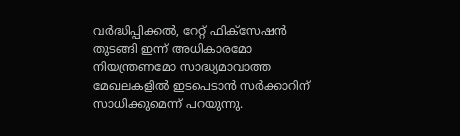വര്‍ദ്ധിപ്പിക്കല്‍, റേറ്റ്‌ ഫിക്‌സേഷന്‍ തുടങ്ങി ഇന്ന്‌ അധികാരമോ നിയന്ത്രണമോ സാദ്ധ്യമാവാത്ത മേഖലകളില്‍ ഇടപെടാന്‍ സര്‍ക്കാറിന്‌ സാധിക്കുമെന്ന്‌ പറയുന്നു.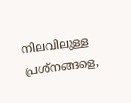നിലവിലുള്ള പ്രശ്‌നങ്ങളെ,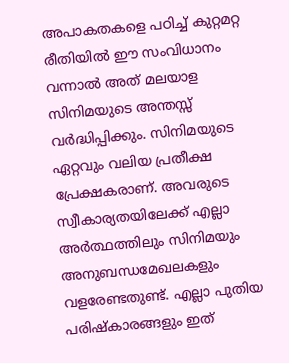അപാകതകളെ പഠിച്ച്‌ കുറ്റമറ്റ രീതിയില്‍ ഈ സംവിധാനം വന്നാല്‍ അത്‌ മലയാള സിനിമയുടെ അന്തസ്സ്‌ വര്‍ദ്ധിപ്പിക്കും. സിനിമയുടെ ഏറ്റവും വലിയ പ്രതീക്ഷ പ്രേക്ഷകരാണ്‌. അവരുടെ സ്വീകാര്യതയിലേക്ക്‌ എല്ലാ അര്‍ത്ഥത്തിലും സിനിമയും അനുബന്ധമേഖലകളും വളരേണ്ടതുണ്ട്‌. എല്ലാ പുതിയ പരിഷ്‌കാരങ്ങളും ഇത്‌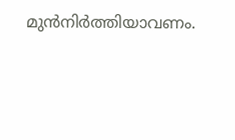മുന്‍നിര്‍ത്തിയാവണം.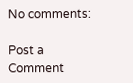No comments:

Post a Comment